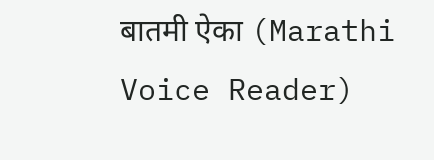बातमी ऐका (Marathi Voice Reader)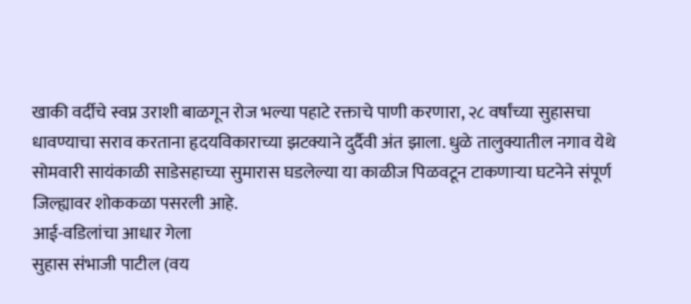खाकी वर्दीचे स्वप्न उराशी बाळगून रोज भल्या पहाटे रक्ताचे पाणी करणारा, २८ वर्षांच्या सुहासचा धावण्याचा सराव करताना हृदयविकाराच्या झटक्याने दुर्दैवी अंत झाला. धुळे तालुक्यातील नगाव येथे सोमवारी सायंकाळी साडेसहाच्या सुमारास घडलेल्या या काळीज पिळवटून टाकणाऱ्या घटनेने संपूर्ण जिल्ह्यावर शोककळा पसरली आहे.
आई-वडिलांचा आधार गेला
सुहास संभाजी पाटील (वय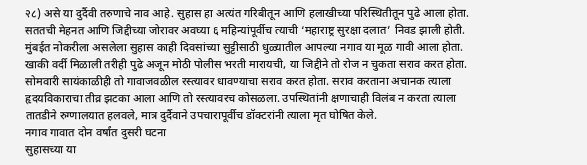२८) असे या दुर्दैवी तरुणाचे नाव आहे. सुहास हा अत्यंत गरिबीतून आणि हलाखीच्या परिस्थितीतून पुढे आला होता. सततची मेहनत आणि जिद्दीच्या जोरावर अवघ्या ६ महिन्यांपूर्वीच त्याची ‘महाराष्ट्र सुरक्षा दलात’ निवड झाली होती. मुंबईत नोकरीला असलेला सुहास काही दिवसांच्या सुट्टीसाठी धुळ्यातील आपल्या नगाव या मूळ गावी आला होता.
खाकी वर्दी मिळाली तरीही पुढे अजून मोठी पोलीस भरती मारायची, या जिद्दीने तो रोज न चुकता सराव करत होता. सोमवारी सायंकाळीही तो गावाजवळील रस्त्यावर धावण्याचा सराव करत होता. सराव करताना अचानक त्याला हृदयविकाराचा तीव्र झटका आला आणि तो रस्त्यावरच कोसळला. उपस्थितांनी क्षणाचाही विलंब न करता त्याला तातडीने रुग्णालयात हलवले, मात्र दुर्दैवाने उपचारापूर्वीच डॉक्टरांनी त्याला मृत घोषित केले.
नगाव गावात दोन वर्षांत दुसरी घटना
सुहासच्या या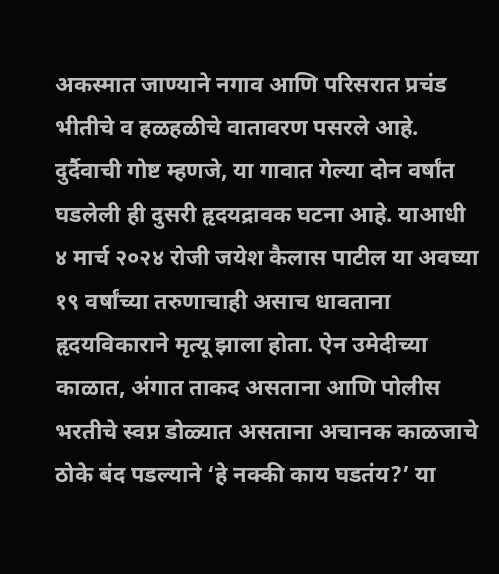अकस्मात जाण्याने नगाव आणि परिसरात प्रचंड भीतीचे व हळहळीचे वातावरण पसरले आहे. दुर्दैवाची गोष्ट म्हणजे, या गावात गेल्या दोन वर्षांत घडलेली ही दुसरी हृदयद्रावक घटना आहे. याआधी ४ मार्च २०२४ रोजी जयेश कैलास पाटील या अवघ्या १९ वर्षांच्या तरुणाचाही असाच धावताना हृदयविकाराने मृत्यू झाला होता. ऐन उमेदीच्या काळात, अंगात ताकद असताना आणि पोलीस भरतीचे स्वप्न डोळ्यात असताना अचानक काळजाचे ठोके बंद पडल्याने ‘हे नक्की काय घडतंय?’ या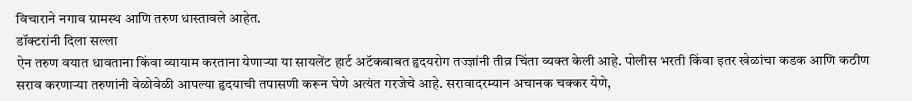विचाराने नगाव ग्रामस्थ आणि तरुण धास्तावले आहेत.
डॉक्टरांनी दिला सल्ला
ऐन तरुण वयात धावताना किंवा व्यायाम करताना येणाऱ्या या सायलेंट हार्ट अटॅकबाबत हृदयरोग तज्ज्ञांनी तीव्र चिंता व्यक्त केली आहे. पोलीस भरती किंवा इतर खेळांचा कडक आणि कठीण सराव करणाऱ्या तरुणांनी वेळोवेळी आपल्या हृदयाची तपासणी करून घेणे अत्यंत गरजेचे आहे. सरावादरम्यान अचानक चक्कर येणे,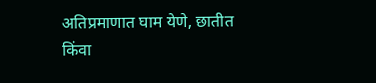अतिप्रमाणात घाम येणे, छातीत किंवा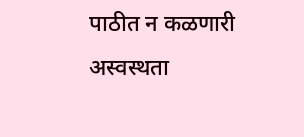पाठीत न कळणारी अस्वस्थता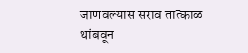जाणवल्यास सराव तात्काळ थांबवून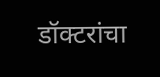डॉक्टरांचा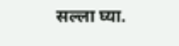सल्ला घ्या.